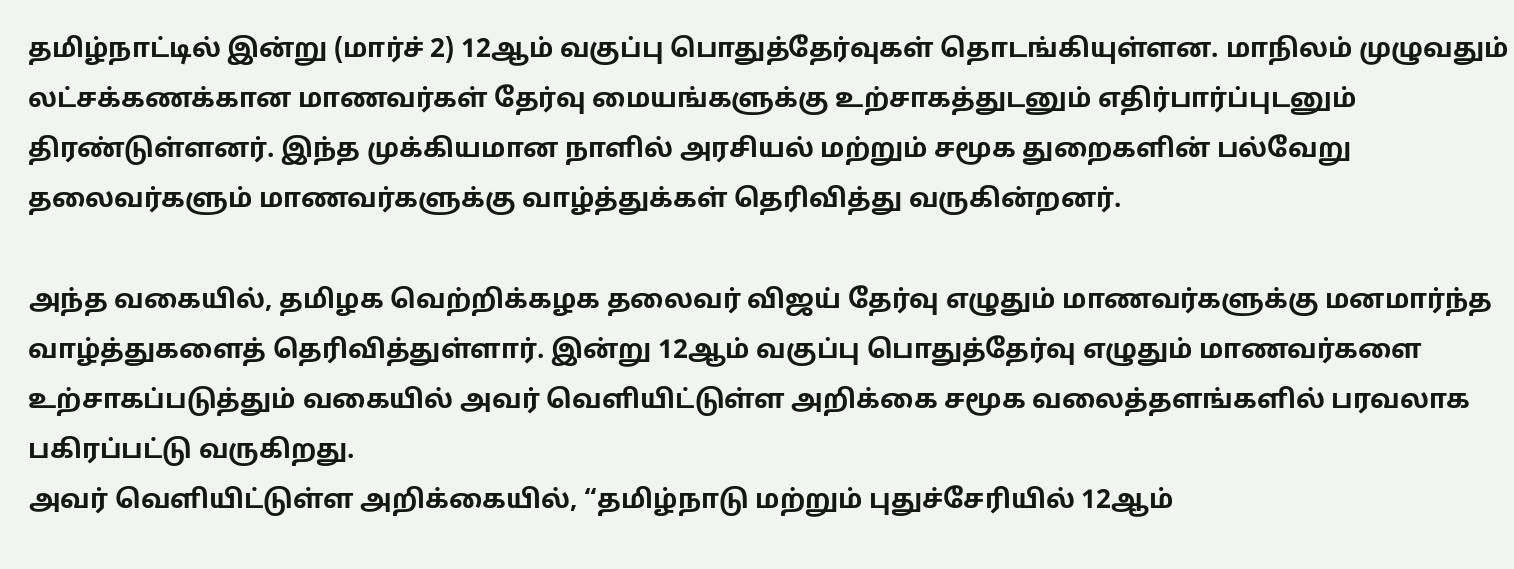தமிழ்நாட்டில் இன்று (மார்ச் 2) 12ஆம் வகுப்பு பொதுத்தேர்வுகள் தொடங்கியுள்ளன. மாநிலம் முழுவதும் லட்சக்கணக்கான மாணவர்கள் தேர்வு மையங்களுக்கு உற்சாகத்துடனும் எதிர்பார்ப்புடனும் திரண்டுள்ளனர். இந்த முக்கியமான நாளில் அரசியல் மற்றும் சமூக துறைகளின் பல்வேறு தலைவர்களும் மாணவர்களுக்கு வாழ்த்துக்கள் தெரிவித்து வருகின்றனர்.

அந்த வகையில், தமிழக வெற்றிக்கழக தலைவர் விஜய் தேர்வு எழுதும் மாணவர்களுக்கு மனமார்ந்த வாழ்த்துகளைத் தெரிவித்துள்ளார். இன்று 12ஆம் வகுப்பு பொதுத்தேர்வு எழுதும் மாணவர்களை உற்சாகப்படுத்தும் வகையில் அவர் வெளியிட்டுள்ள அறிக்கை சமூக வலைத்தளங்களில் பரவலாக பகிரப்பட்டு வருகிறது.
அவர் வெளியிட்டுள்ள அறிக்கையில், “தமிழ்நாடு மற்றும் புதுச்சேரியில் 12ஆம்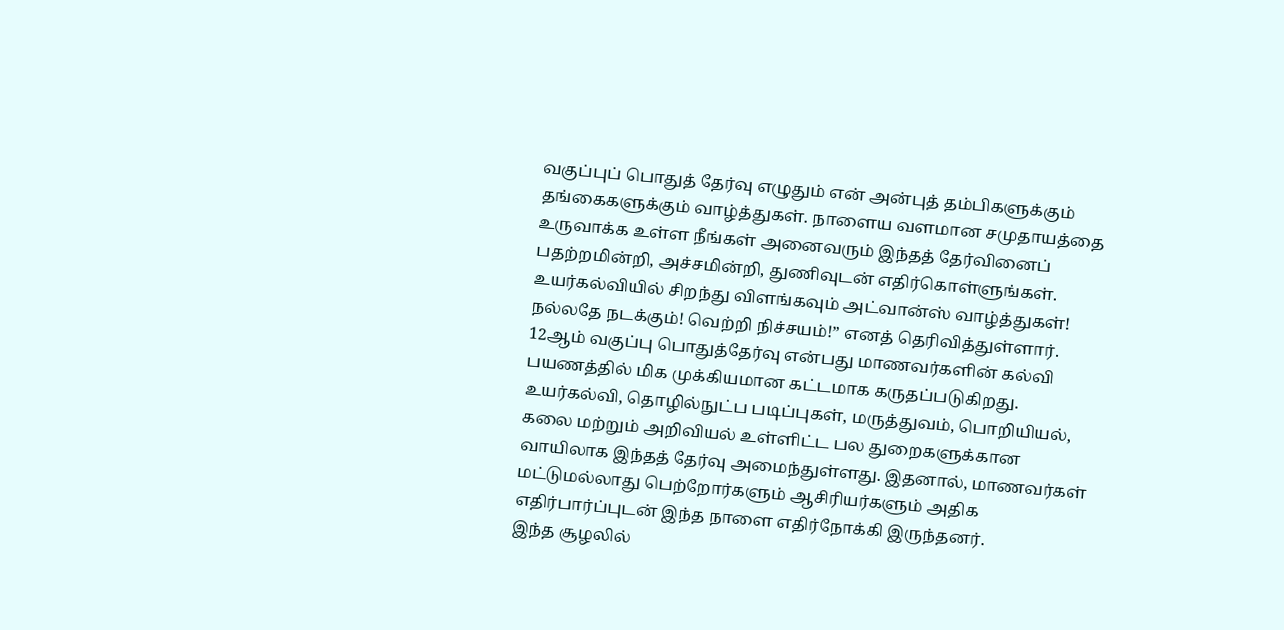வகுப்புப் பொதுத் தேர்வு எழுதும் என் அன்புத் தம்பிகளுக்கும் தங்கைகளுக்கும் வாழ்த்துகள். நாளைய வளமான சமுதாயத்தை உருவாக்க உள்ள நீங்கள் அனைவரும் இந்தத் தேர்வினைப் பதற்றமின்றி, அச்சமின்றி, துணிவுடன் எதிர்கொள்ளுங்கள். உயர்கல்வியில் சிறந்து விளங்கவும் அட்வான்ஸ் வாழ்த்துகள்! நல்லதே நடக்கும்! வெற்றி நிச்சயம்!” எனத் தெரிவித்துள்ளார்.
12ஆம் வகுப்பு பொதுத்தேர்வு என்பது மாணவர்களின் கல்வி பயணத்தில் மிக முக்கியமான கட்டமாக கருதப்படுகிறது. உயர்கல்வி, தொழில்நுட்ப படிப்புகள், மருத்துவம், பொறியியல், கலை மற்றும் அறிவியல் உள்ளிட்ட பல துறைகளுக்கான வாயிலாக இந்தத் தேர்வு அமைந்துள்ளது. இதனால், மாணவர்கள் மட்டுமல்லாது பெற்றோர்களும் ஆசிரியர்களும் அதிக எதிர்பார்ப்புடன் இந்த நாளை எதிர்நோக்கி இருந்தனர்.
இந்த சூழலில்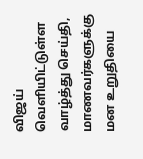விஜய் வெளியிட்டுள்ள வாழ்த்து செய்தி, மாணவர்களுக்கு மன உறுதியை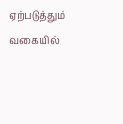ஏற்படுத்தும் வகையில்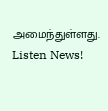அமைந்துள்ளது.
Listen News!